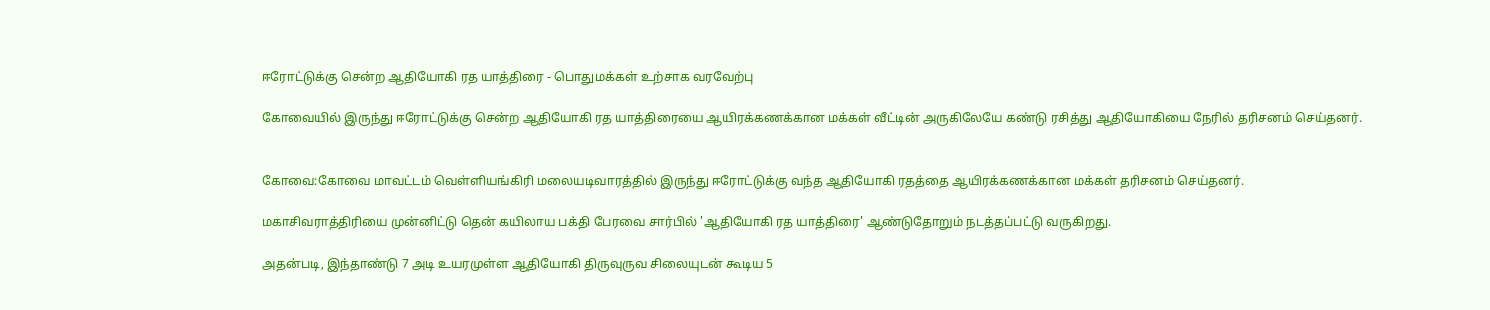ஈரோட்டுக்கு சென்ற ஆதியோகி ரத யாத்திரை - பொதுமக்கள் உற்சாக வரவேற்பு

கோவையில் இருந்து ஈரோட்டுக்கு சென்ற ஆதியோகி ரத யாத்திரையை ஆயிரக்கணக்கான மக்கள் வீட்டின் அருகிலேயே‌ கண்டு ரசித்து ஆதியோகியை நேரில் தரிசனம்‌ செய்தனர்.


கோவை:கோவை மாவட்டம் வெள்ளியங்கிரி மலையடிவாரத்தில் இருந்து ஈரோட்டுக்கு வந்த ஆதியோகி ரதத்தை ஆயிரக்கணக்கான மக்கள் தரிசனம் செய்தனர்.

மகாசிவராத்திரியை முன்னிட்டு தென்‌ கயிலாய பக்தி பேரவை சார்பில்‌ 'ஆதியோகி ரத யாத்திரை' ஆண்டுதோறும்‌ நடத்தப்பட்டு வருகிறது.

அதன்படி, இந்தாண்டு 7 அடி உயரமுள்ள ஆதியோகி திருவுருவ சிலையுடன்‌ கூடிய 5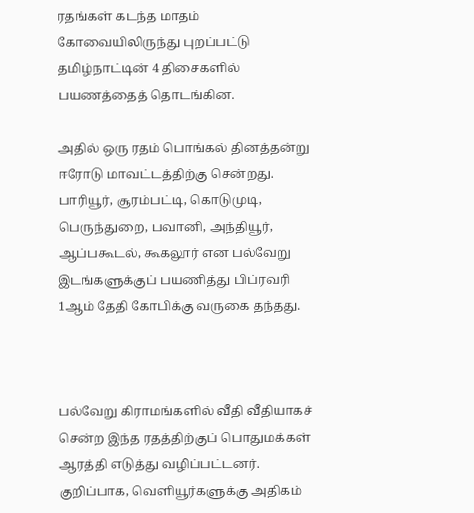ரதங்கள்‌ கடந்த மாதம்‌ கோவையிலிருந்து புறப்பட்டு தமிழ்நாட்டின்‌ 4 திசைகளில்‌ பயணத்தைத் தொடங்கின.

அதில்‌ ஒரு ரதம்‌ பொங்கல்‌ தினத்தன்று ஈரோடு மாவட்டத்திற்கு சென்றது. பாரியூர்‌, சூரம்பட்டி, கொடுமுடி, பெருந்துறை, பவானி, அந்தியூர்‌, ஆப்பகூடல்‌, கூகலூர்‌ என பல்வேறு இடங்களுக்குப் பயணித்து பிப்ரவரி 1ஆம்‌ தேதி கோபிக்கு வருகை தந்தது.



பல்வேறு கிராமங்களில்‌ வீதி வீதியாகச் சென்ற இந்த ரதத்திற்குப் பொதுமக்கள்‌ ஆரத்தி எடுத்து வழிப்பட்டனர்‌. குறிப்பாக, வெளியூர்களுக்கு அதிகம்‌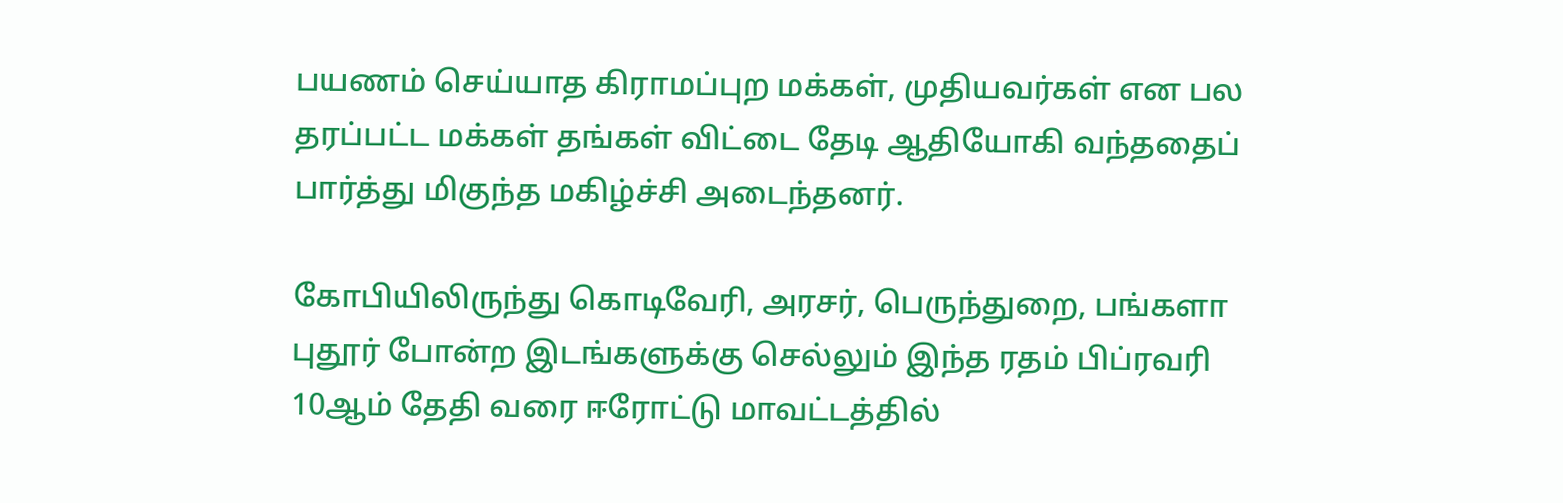பயணம்‌ செய்யாத கிராமப்புற மக்கள்‌, முதியவர்கள்‌ என பல தரப்பட்ட மக்கள்‌ தங்கள்‌ விட்டை தேடி ஆதியோகி வந்ததைப் பார்த்து மிகுந்த மகிழ்ச்சி அடைந்தனர்‌.

கோபியிலிருந்து கொடிவேரி, அரசர்‌, பெருந்துறை, பங்களா புதூர்‌ போன்ற இடங்களுக்கு செல்லும்‌ இந்த ரதம்‌ பிப்ரவரி 10ஆம்‌ தேதி வரை ஈரோட்டு மாவட்டத்தில்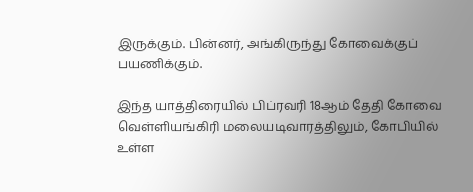இருக்கும்‌. பின்னர்‌, அங்கிருந்து கோவைக்குப் பயணிக்கும்‌.

இந்த யாத்திரையில்‌ பிப்ரவரி 18ஆம்‌ தேதி கோவை வெள்ளியங்கிரி மலையடிவாரத்திலும்‌, கோபியில்‌ உள்ள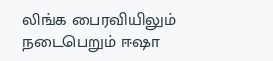லிங்க பைரவியிலும்‌ நடைபெறும்‌ ஈஷா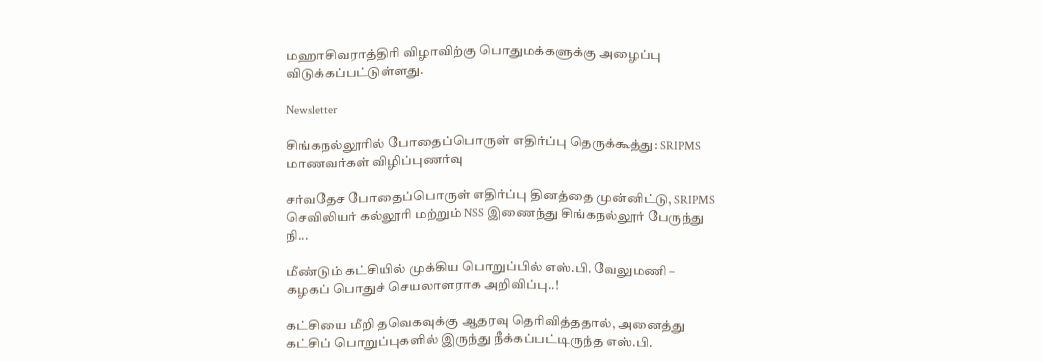மஹாசிவராத்திரி விழாவிற்கு பொதுமக்களுக்கு அழைப்பு விடுக்கப்பட்டுள்ளது.

Newsletter

சிங்கநல்லூரில் போதைப்பொருள் எதிர்ப்பு தெருக்கூத்து: SRIPMS மாணவர்கள் விழிப்புணர்வு

சர்வதேச போதைப்பொருள் எதிர்ப்பு தினத்தை முன்னிட்டு, SRIPMS செவிலியர் கல்லூரி மற்றும் NSS இணைந்து சிங்கநல்லூர் பேருந்து நி...

மீண்டும் கட்சியில் முக்கிய பொறுப்பில் எஸ்.பி. வேலுமணி – கழகப் பொதுச் செயலாளராக அறிவிப்பு..!

கட்சியை மீறி தவெகவுக்கு ஆதரவு தெரிவித்ததால், அனைத்து கட்சிப் பொறுப்புகளில் இருந்து நீக்கப்பட்டிருந்த எஸ்.பி.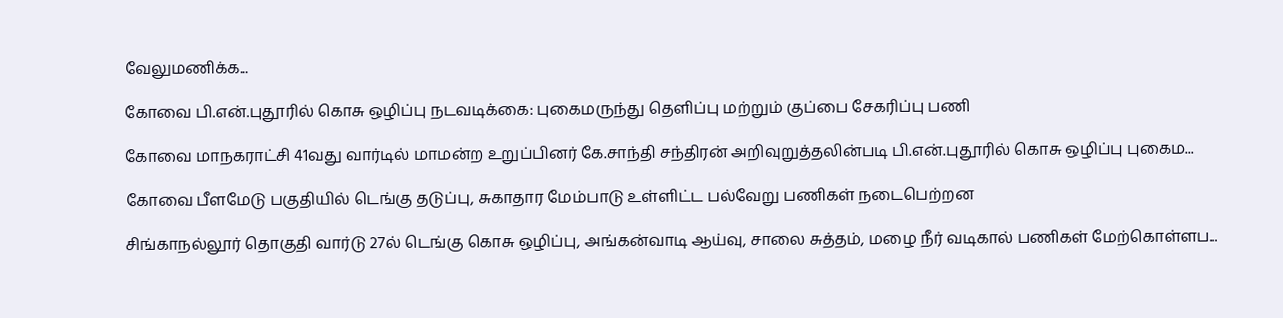வேலுமணிக்க...

கோவை பி.என்.புதூரில் கொசு ஒழிப்பு நடவடிக்கை: புகைமருந்து தெளிப்பு மற்றும் குப்பை சேகரிப்பு பணி

கோவை மாநகராட்சி 41வது வார்டில் மாமன்ற உறுப்பினர் கே.சாந்தி சந்திரன் அறிவுறுத்தலின்படி பி.என்.புதூரில் கொசு ஒழிப்பு புகைம...

கோவை பீளமேடு பகுதியில் டெங்கு தடுப்பு, சுகாதார மேம்பாடு உள்ளிட்ட பல்வேறு பணிகள் நடைபெற்றன

சிங்காநல்லூர் தொகுதி வார்டு 27ல் டெங்கு கொசு ஒழிப்பு, அங்கன்வாடி ஆய்வு, சாலை சுத்தம், மழை நீர் வடிகால் பணிகள் மேற்கொள்ளப...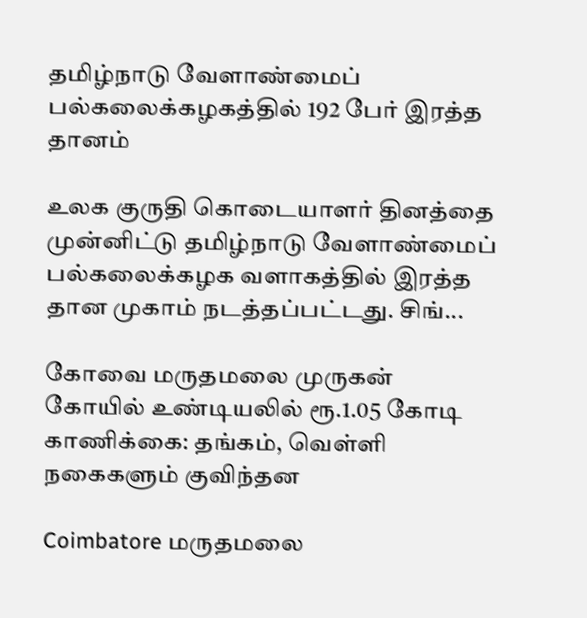தமிழ்நாடு வேளாண்மைப் பல்கலைக்கழகத்தில் 192 பேர் இரத்த தானம்

உலக குருதி கொடையாளர் தினத்தை முன்னிட்டு தமிழ்நாடு வேளாண்மைப் பல்கலைக்கழக வளாகத்தில் இரத்த தான முகாம் நடத்தப்பட்டது. சிங்...

கோவை மருதமலை முருகன் கோயில் உண்டியலில் ரூ.1.05 கோடி காணிக்கை: தங்கம், வெள்ளி நகைகளும் குவிந்தன

Coimbatore மருதமலை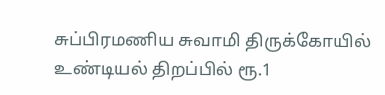சுப்பிரமணிய சுவாமி திருக்கோயில் உண்டியல் திறப்பில் ரூ.1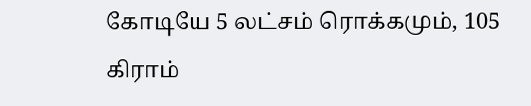கோடியே 5 லட்சம் ரொக்கமும், 105 கிராம்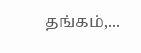தங்கம்,...